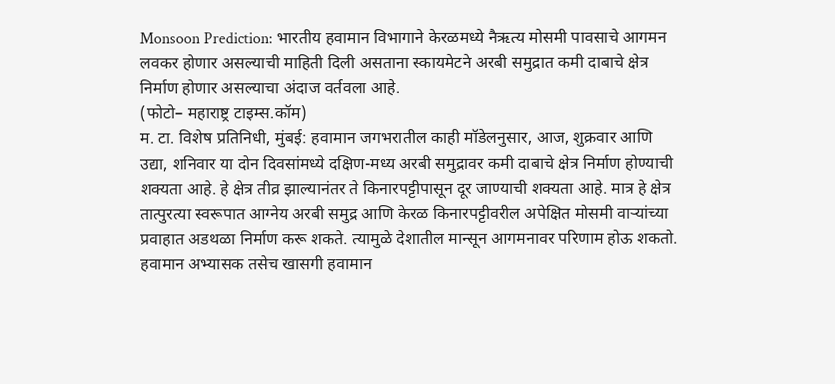Monsoon Prediction: भारतीय हवामान विभागाने केरळमध्ये नैऋत्य मोसमी पावसाचे आगमन लवकर होणार असल्याची माहिती दिली असताना स्कायमेटने अरबी समुद्रात कमी दाबाचे क्षेत्र निर्माण होणार असल्याचा अंदाज वर्तवला आहे.
(फोटो– महाराष्ट्र टाइम्स.कॉम)
म. टा. विशेष प्रतिनिधी, मुंबई: हवामान जगभरातील काही मॉडेलनुसार, आज, शुक्रवार आणि उद्या, शनिवार या दोन दिवसांमध्ये दक्षिण-मध्य अरबी समुद्रावर कमी दाबाचे क्षेत्र निर्माण होण्याची शक्यता आहे. हे क्षेत्र तीव्र झाल्यानंतर ते किनारपट्टीपासून दूर जाण्याची शक्यता आहे. मात्र हे क्षेत्र तात्पुरत्या स्वरूपात आग्नेय अरबी समुद्र आणि केरळ किनारपट्टीवरील अपेक्षित मोसमी वाऱ्यांच्या प्रवाहात अडथळा निर्माण करू शकते. त्यामुळे देशातील मान्सून आगमनावर परिणाम होऊ शकतो. हवामान अभ्यासक तसेच खासगी हवामान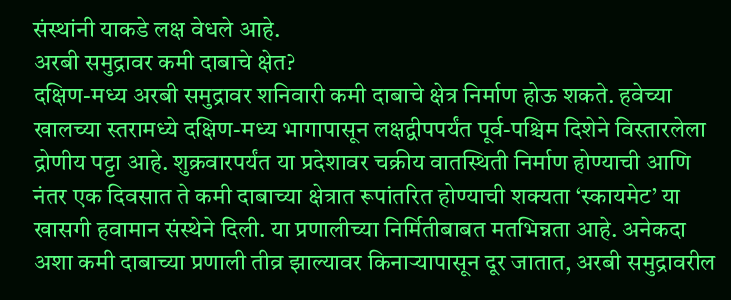संस्थांनी याकडे लक्ष वेधले आहे.
अरबी समुद्रावर कमी दाबाचे क्षेत?
दक्षिण-मध्य अरबी समुद्रावर शनिवारी कमी दाबाचे क्षेत्र निर्माण होऊ शकते. हवेच्या खालच्या स्तरामध्ये दक्षिण-मध्य भागापासून लक्षद्वीपपर्यंत पूर्व-पश्चिम दिशेने विस्तारलेला द्रोणीय पट्टा आहे. शुक्रवारपर्यंत या प्रदेशावर चक्रीय वातस्थिती निर्माण होण्याची आणि नंतर एक दिवसात ते कमी दाबाच्या क्षेत्रात रूपांतरित होण्याची शक्यता ‘स्कायमेट’ या खासगी हवामान संस्थेने दिली. या प्रणालीच्या निर्मितीबाबत मतभिन्नता आहे. अनेकदा अशा कमी दाबाच्या प्रणाली तीव्र झाल्यावर किनाऱ्यापासून दूर जातात, अरबी समुद्रावरील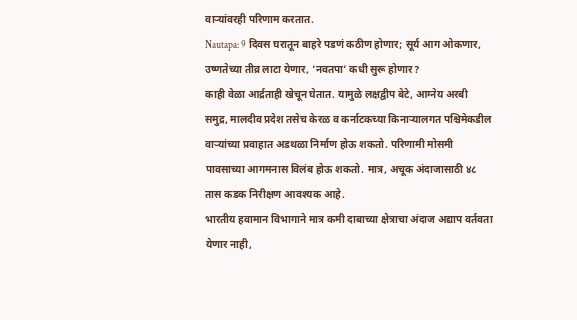वाऱ्यांवरही परिणाम करतात.
Nautapa: 9 दिवस घरातून बाहरे पडणं कठीण होणार; सूर्य आग ओकणार, उष्णतेच्या तीव्र लाटा येणार, ‘नवतपा’ कधी सुरू होणार?
काही वेळा आर्द्रताही खेचून घेतात. यामुळे लक्षद्वीप बेटे, आग्नेय अरबी समुद्र, मालदीव प्रदेश तसेच केरळ व कर्नाटकच्या किनाऱ्यालगत पश्चिमेकडील वाऱ्यांच्या प्रवाहात अडथळा निर्माण होऊ शकतो. परिणामी मोसमी पावसाच्या आगमनास विलंब होऊ शकतो. मात्र, अचूक अंदाजासाठी ४८ तास कडक निरीक्षण आवश्यक आहे.
भारतीय हवामान विभागाने मात्र कमी दाबाच्या क्षेत्राचा अंदाज अद्याप वर्तवता येणार नाही,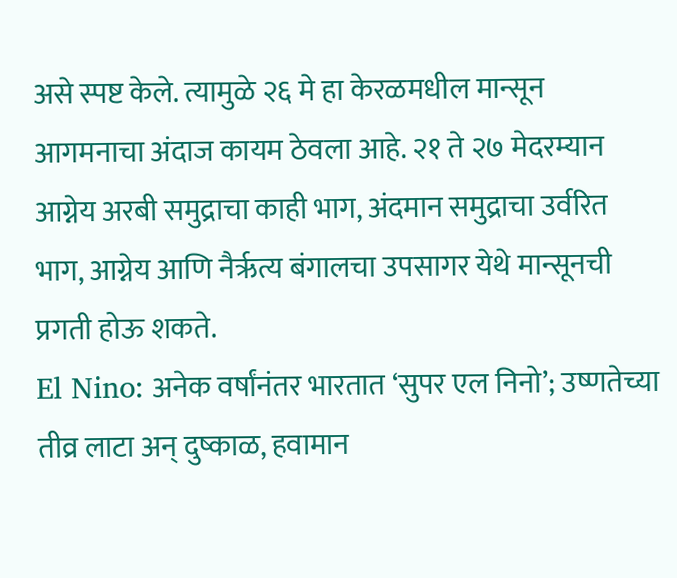असे स्पष्ट केले. त्यामुळे २६ मे हा केरळमधील मान्सून आगमनाचा अंदाज कायम ठेवला आहे. २१ ते २७ मेदरम्यान आग्नेय अरबी समुद्राचा काही भाग, अंदमान समुद्राचा उर्वरित भाग, आग्नेय आणि नैर्ऋत्य बंगालचा उपसागर येथे मान्सूनची प्रगती होऊ शकते.
El Nino: अनेक वर्षांनंतर भारतात ‘सुपर एल निनो’; उष्णतेच्या तीव्र लाटा अन् दुष्काळ, हवामान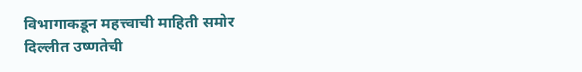विभागाकडून महत्त्वाची माहिती समोर
दिल्लीत उष्णतेची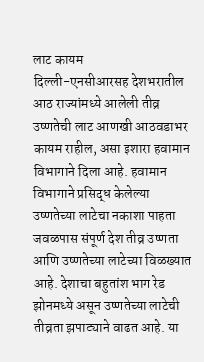लाट कायम
दिल्ली-एनसीआरसह देशभरातील आठ राज्यांमध्ये आलेली तीव्र उष्णतेची लाट आणखी आठवडाभर कायम राहील, असा इशारा हवामान विभागाने दिला आहे. हवामान विभागाने प्रसिद्ध केलेल्या उष्णतेच्या लाटेचा नकाशा पाहता जवळपास संपूर्ण देश तीव्र उष्णता आणि उष्णतेच्या लाटेच्या विळख्यात आहे. देशाचा बहुतांश भाग रेड झोनमध्ये असून उष्णतेच्या लाटेची तीव्रता झपाट्याने वाढत आहे. या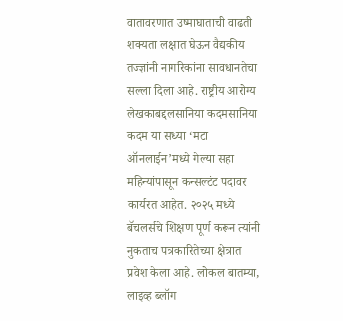वातावरणात उष्माघाताची वाढती शक्यता लक्षात घेऊन वैद्यकीय तज्ज्ञांनी नागरिकांना सावधानतेचा सल्ला दिला आहे. राष्ट्रीय आरोग्य
लेखकाबद्दलसानिया कदमसानिया कदम या सध्या ‘मटा ऑनलाईन’मध्ये गेल्या सहा महिन्यांपासून कन्सल्टंट पदावर कार्यरत आहेत. २०२५ मध्ये बॅचलर्सचे शिक्षण पूर्ण करून त्यांनी नुकताच पत्रकारितेच्या क्षेत्रात प्रवेश केला आहे. लोकल बातम्या, लाइव्ह ब्लॉग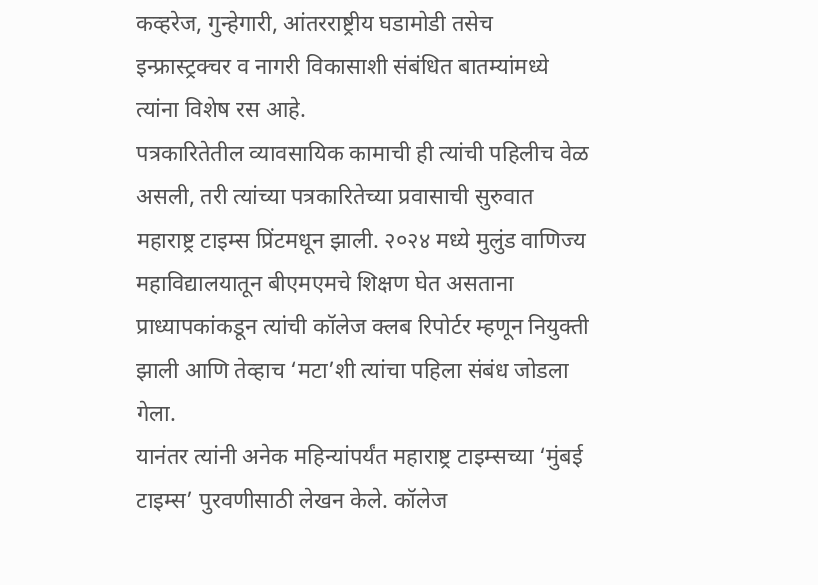कव्हरेज, गुन्हेगारी, आंतरराष्ट्रीय घडामोडी तसेच इन्फ्रास्ट्रक्चर व नागरी विकासाशी संबंधित बातम्यांमध्ये त्यांना विशेष रस आहे.
पत्रकारितेतील व्यावसायिक कामाची ही त्यांची पहिलीच वेळ असली, तरी त्यांच्या पत्रकारितेच्या प्रवासाची सुरुवात महाराष्ट्र टाइम्स प्रिंटमधून झाली. २०२४ मध्ये मुलुंड वाणिज्य महाविद्यालयातून बीएमएमचे शिक्षण घेत असताना प्राध्यापकांकडून त्यांची कॉलेज क्लब रिपोर्टर म्हणून नियुक्ती झाली आणि तेव्हाच ‘मटा’शी त्यांचा पहिला संबंध जोडला गेला.
यानंतर त्यांनी अनेक महिन्यांपर्यंत महाराष्ट्र टाइम्सच्या ‘मुंबई टाइम्स’ पुरवणीसाठी लेखन केले. कॉलेज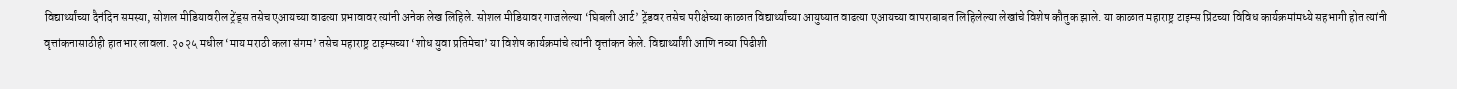विद्यार्थ्यांच्या दैनंदिन समस्या, सोशल मीडियावरील ट्रेंड्स तसेच एआयच्या वाढत्या प्रभावावर त्यांनी अनेक लेख लिहिले. सोशल मीडियावर गाजलेल्या ‘घिबली आर्ट’ ट्रेंडवर तसेच परीक्षेच्या काळात विद्यार्थ्यांच्या आयुष्यात वाढत्या एआयच्या वापराबाबत लिहिलेल्या लेखांचे विशेष कौतुक झाले. या काळात महाराष्ट्र टाइम्स प्रिंटच्या विविध कार्यक्रमांमध्ये सहभागी होत त्यांनी वृत्तांकनासाठीही हातभार लावला. २०२५ मधील ‘माय मराठी कला संगम’ तसेच महाराष्ट्र टाइम्सच्या ‘शोध युवा प्रतिमेचा’ या विशेष कार्यक्रमांचे त्यांनी वृत्तांकन केले. विद्यार्थ्यांशी आणि नव्या पिढीशी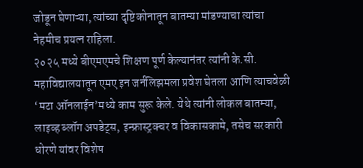जोडून घेणाऱ्या, त्यांच्या दृष्टिकोनातून बातम्या मांडण्याचा त्यांचा नेहमीच प्रयत्न राहिला.
२०२५ मध्ये बीएमएमचे शिक्षण पूर्ण केल्यानंतर त्यांनी के.सी. महाविद्यालयातून एमए इन जर्नलिझमला प्रवेश घेतला आणि त्याचवेळी ‘मटा ऑनलाईन’मध्ये काम सुरू केले. येथे त्यांनी लोकल बातम्या, लाइव्ह ब्लॉग अपडेट्स, इन्फ्रास्ट्रक्चर व विकासकामे, तसेच सरकारी धोरणे यांवर विशेष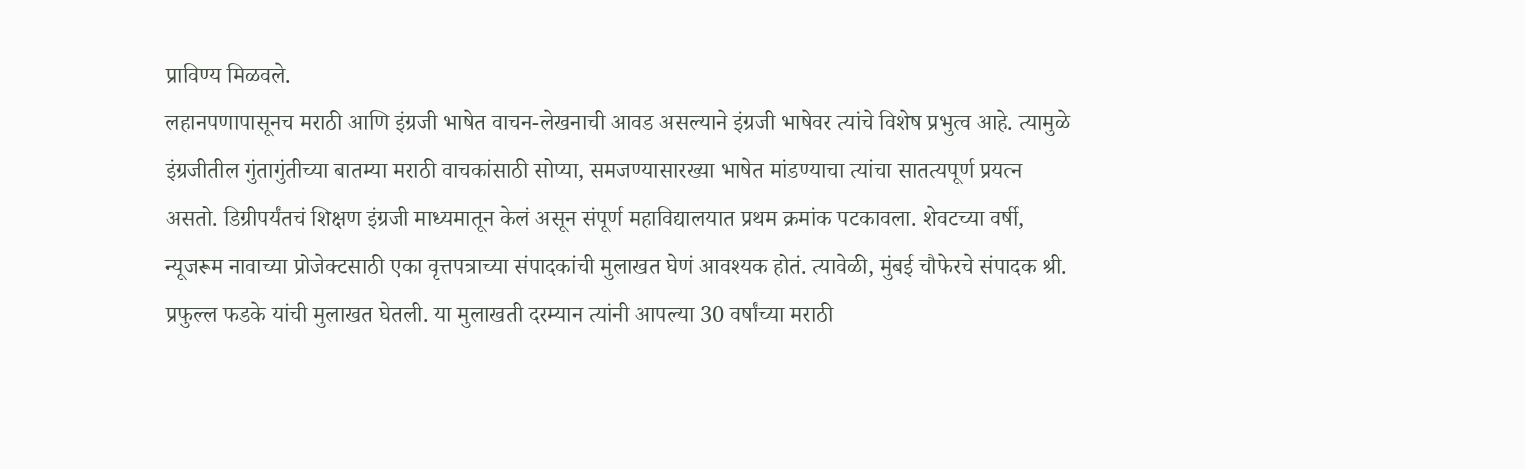प्राविण्य मिळवले.
लहानपणापासूनच मराठी आणि इंग्रजी भाषेत वाचन-लेखनाची आवड असल्याने इंग्रजी भाषेवर त्यांचे विशेष प्रभुत्व आहे. त्यामुळे इंग्रजीतील गुंतागुंतीच्या बातम्या मराठी वाचकांसाठी सोप्या, समजण्यासारख्या भाषेत मांडण्याचा त्यांचा सातत्यपूर्ण प्रयत्न असतो. डिग्रीपर्यंतचं शिक्षण इंग्रजी माध्यमातून केलं असून संपूर्ण महाविद्यालयात प्रथम क्रमांक पटकावला. शेवटच्या वर्षी, न्यूजरूम नावाच्या प्रोजेक्टसाठी एका वृत्तपत्राच्या संपादकांची मुलाखत घेणं आवश्यक होतं. त्यावेळी, मुंबई चौफेरचे संपादक श्री. प्रफुल्ल फडके यांची मुलाखत घेतली. या मुलाखती दरम्यान त्यांनी आपल्या 30 वर्षांच्या मराठी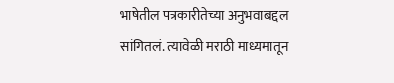भाषेतील पत्रकारीतेच्या अनुभवाबद्दल सांगितलं. त्यावेळी मराठी माध्यमातून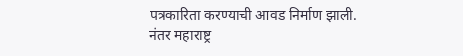पत्रकारिता करण्याची आवड निर्माण झाली. नंतर महाराष्ट्र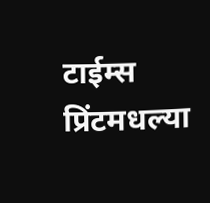टाईम्स प्रिंटमधल्या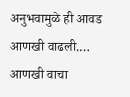अनुभवामुळे ही आवड आणखी वाढली.… आणखी वाचा